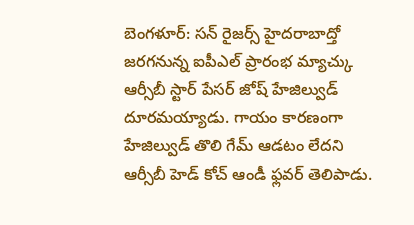బెంగళూర్: సన్ రైజర్స్ హైదరాబాద్తో జరగనున్న ఐపీఎల్ ప్రారంభ మ్యాచ్కు ఆర్సీబీ స్టార్ పేసర్ జోష్ హేజిల్వుడ్ దూరమయ్యాడు. గాయం కారణంగా హేజిల్వుడ్ తొలి గేమ్ ఆడటం లేదని ఆర్సీబీ హెడ్ కోచ్ ఆండీ ఫ్లవర్ తెలిపాడు.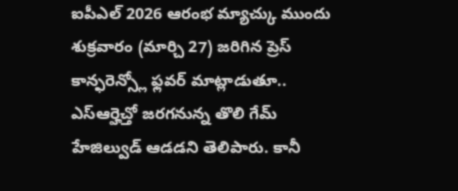ఐపీఎల్ 2026 ఆరంభ మ్యాచ్కు ముందు శుక్రవారం (మార్చి 27) జరిగిన ప్రెస్ కాన్ఫరెన్స్లో ఫ్లవర్ మాట్లాడుతూ.. ఎస్ఆర్హెచ్తో జరగనున్న తొలి గేమ్ హేజిల్వుడ్ ఆడడని తెలిపారు. కానీ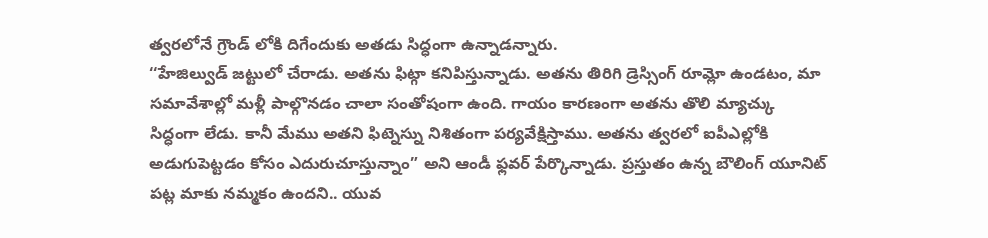త్వరలోనే గ్రౌండ్ లోకి దిగేందుకు అతడు సిద్ధంగా ఉన్నాడన్నారు.
‘‘హేజిల్వుడ్ జట్టులో చేరాడు. అతను ఫిట్గా కనిపిస్తున్నాడు. అతను తిరిగి డ్రెస్సింగ్ రూమ్లో ఉండటం, మా సమావేశాల్లో మళ్లీ పాల్గొనడం చాలా సంతోషంగా ఉంది. గాయం కారణంగా అతను తొలి మ్యాచ్కు సిద్ధంగా లేడు. కానీ మేము అతని ఫిట్నెస్ను నిశితంగా పర్యవేక్షిస్తాము. అతను త్వరలో ఐపీఎల్లోకి అడుగుపెట్టడం కోసం ఎదురుచూస్తున్నాం” అని ఆండీ ఫ్లవర్ పేర్కొన్నాడు. ప్రస్తుతం ఉన్న బౌలింగ్ యూనిట్ పట్ల మాకు నమ్మకం ఉందని.. యువ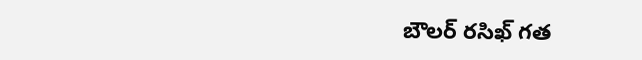బౌలర్ రసిఖ్ గత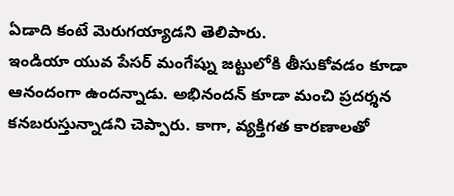ఏడాది కంటే మెరుగయ్యాడని తెలిపారు.
ఇండియా యువ పేసర్ మంగేష్ను జట్టులోకి తీసుకోవడం కూడా ఆనందంగా ఉందన్నాడు. అభినందన్ కూడా మంచి ప్రదర్శన కనబరుస్తున్నాడని చెప్పారు. కాగా, వ్యక్తిగత కారణాలతో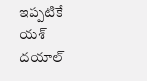ఇప్పటికే యశ్ దయాల్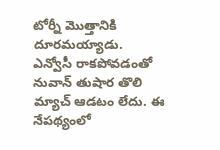టోర్నీ మొత్తానికి దూరమయ్యాడు. ఎన్వోసీ రాకపోవడంతో నువాన్ తుషార తొలి మ్యాచ్ ఆడటం లేదు. ఈ నేపథ్యంలో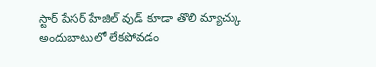స్టార్ పేసర్ హేజిల్ వుడ్ కూడా తొలి మ్యాచ్కు అందుబాటులో లేకపోవడం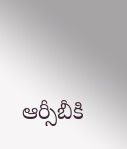ఆర్సీబీకి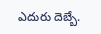ఎదురు దెబ్బే.